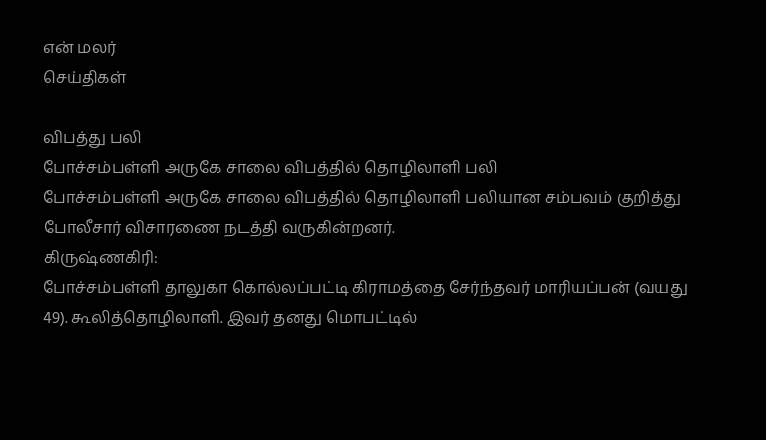என் மலர்
செய்திகள்

விபத்து பலி
போச்சம்பள்ளி அருகே சாலை விபத்தில் தொழிலாளி பலி
போச்சம்பள்ளி அருகே சாலை விபத்தில் தொழிலாளி பலியான சம்பவம் குறித்து போலீசார் விசாரணை நடத்தி வருகின்றனர்.
கிருஷ்ணகிரி:
போச்சம்பள்ளி தாலுகா கொல்லப்பட்டி கிராமத்தை சேர்ந்தவர் மாரியப்பன் (வயது 49). கூலித்தொழிலாளி. இவர் தனது மொபட்டில்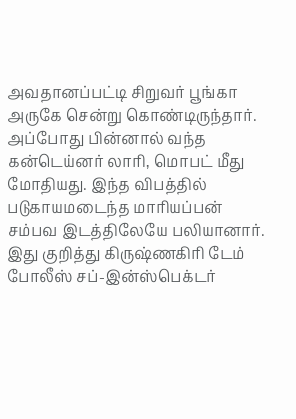அவதானப்பட்டி சிறுவர் பூங்கா அருகே சென்று கொண்டிருந்தார். அப்போது பின்னால் வந்த கன்டெய்னர் லாரி, மொபட் மீது மோதியது. இந்த விபத்தில் படுகாயமடைந்த மாரியப்பன் சம்பவ இடத்திலேயே பலியானார். இது குறித்து கிருஷ்ணகிரி டேம் போலீஸ் சப்-இன்ஸ்பெக்டர்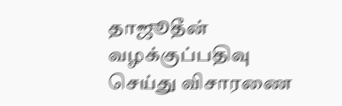தாஜூதீன் வழக்குப்பதிவு செய்து விசாரணை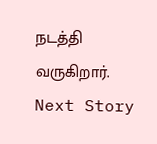நடத்தி வருகிறார்.
Next Story